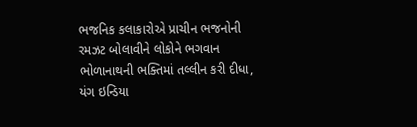ભજનિક કલાકારોએ પ્રાચીન ભજનોની રમઝટ બોલાવીને લોકોને ભગવાન ભોળાનાથની ભક્તિમાં તલ્લીન કરી દીધા, યંગ ઇન્ડિયા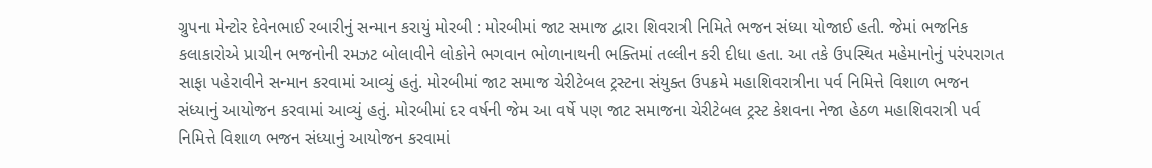ગ્રુપના મેન્ટોર દેવેનભાઈ રબારીનું સન્માન કરાયું મોરબી : મોરબીમાં જાટ સમાજ દ્વારા શિવરાત્રી નિમિતે ભજન સંધ્યા યોજાઈ હતી. જેમાં ભજનિક કલાકારોએ પ્રાચીન ભજનોની રમઝટ બોલાવીને લોકોને ભગવાન ભોળાનાથની ભક્તિમાં તલ્લીન કરી દીધા હતા. આ તકે ઉપસ્થિત મહેમાનોનું પરંપરાગત સાફા પહેરાવીને સન્માન કરવામાં આવ્યું હતું. મોરબીમાં જાટ સમાજ ચેરીટેબલ ટ્રસ્ટના સંયુક્ત ઉપક્રમે મહાશિવરાત્રીના પર્વ નિમિત્તે વિશાળ ભજન સંધ્યાનું આયોજન કરવામાં આવ્યું હતું. મોરબીમાં દર વર્ષની જેમ આ વર્ષે પણ જાટ સમાજના ચેરીટેબલ ટ્રસ્ટ કેશવના નેજા હેઠળ મહાશિવરાત્રી પર્વ નિમિત્તે વિશાળ ભજન સંધ્યાનું આયોજન કરવામાં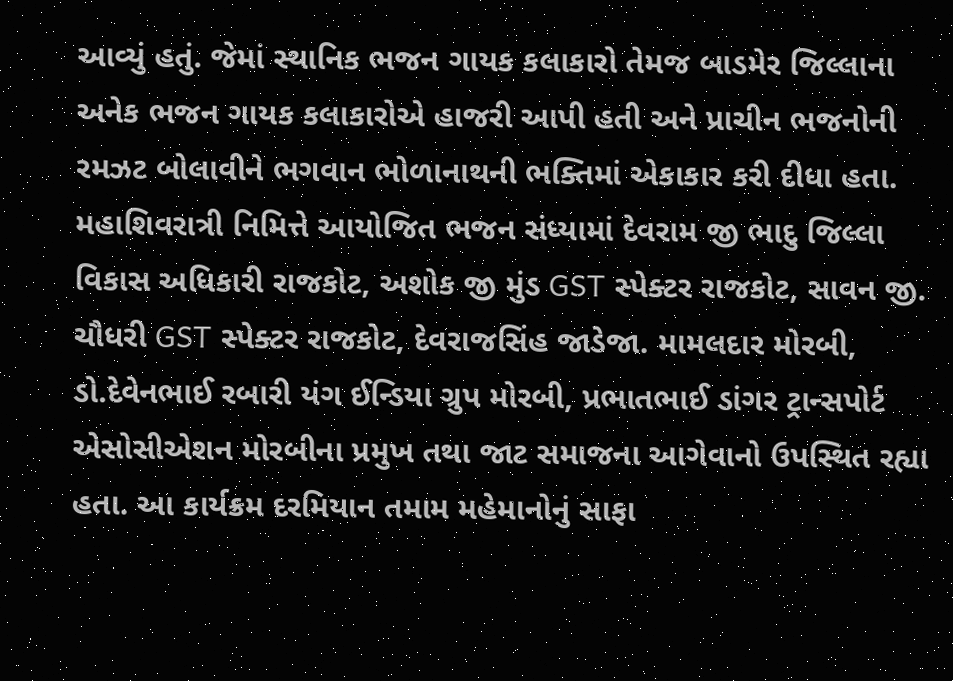આવ્યું હતું. જેમાં સ્થાનિક ભજન ગાયક કલાકારો તેમજ બાડમેર જિલ્લાના અનેક ભજન ગાયક કલાકારોએ હાજરી આપી હતી અને પ્રાચીન ભજનોની રમઝટ બોલાવીને ભગવાન ભોળાનાથની ભક્તિમાં એકાકાર કરી દીધા હતા. મહાશિવરાત્રી નિમિત્તે આયોજિત ભજન સંધ્યામાં દેવરામ જી ભાદુ જિલ્લા વિકાસ અધિકારી રાજકોટ, અશોક જી મુંડ GST સ્પેક્ટર રાજકોટ, સાવન જી. ચૌધરી GST સ્પેક્ટર રાજકોટ, દેવરાજસિંહ જાડેજા. મામલદાર મોરબી, ડો.દેવેનભાઈ રબારી યંગ ઈન્ડિયા ગ્રુપ મોરબી, પ્રભાતભાઈ ડાંગર ટ્રાન્સપોર્ટ એસોસીએશન મોરબીના પ્રમુખ તથા જાટ સમાજના આગેવાનો ઉપસ્થિત રહ્યા હતા. આ કાર્યક્રમ દરમિયાન તમામ મહેમાનોનું સાફા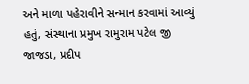અને માળા પહેરાવીને સન્માન કરવામાં આવ્યું હતું, સંસ્થાના પ્રમુખ રામુરામ પટેલ જી જાજડા, પ્રદીપ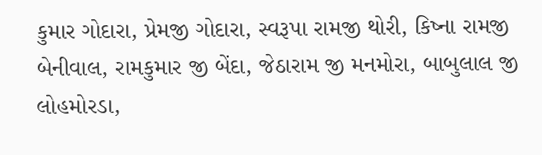કુમાર ગોદારા, પ્રેમજી ગોદારા, સ્વરૂપા રામજી થોરી, કિષ્ના રામજી બેનીવાલ, રામકુમાર જી બેંદા, જેઠારામ જી મનમોરા, બાબુલાલ જી લોહમોરડા,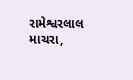રામેશ્વરલાલ માચરા,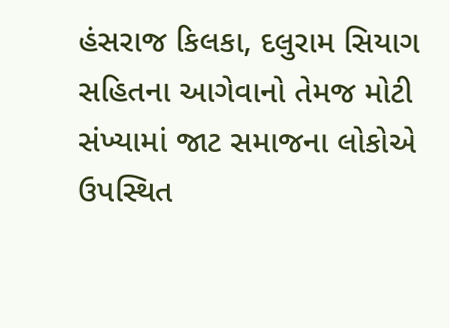હંસરાજ કિલકા, દલુરામ સિયાગ સહિતના આગેવાનો તેમજ મોટી સંખ્યામાં જાટ સમાજના લોકોએ ઉપસ્થિત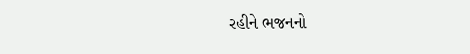રહીને ભજનનો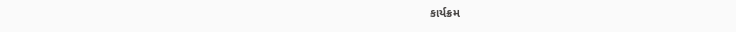કાર્યક્રમ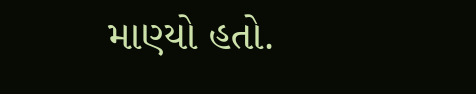માણ્યો હતો.